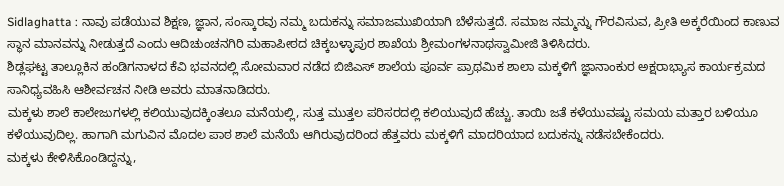Sidlaghatta : ನಾವು ಪಡೆಯುವ ಶಿಕ್ಷಣ, ಜ್ಞಾನ, ಸಂಸ್ಕಾರವು ನಮ್ಮ ಬದುಕನ್ನು ಸಮಾಜಮುಖಿಯಾಗಿ ಬೆಳೆಸುತ್ತದೆ. ಸಮಾಜ ನಮ್ಮನ್ನು ಗೌರವಿಸುವ, ಪ್ರೀತಿ ಅಕ್ಕರೆಯಿಂದ ಕಾಣುವ ಸ್ಥಾನ ಮಾನವನ್ನು ನೀಡುತ್ತದೆ ಎಂದು ಆದಿಚುಂಚನಗಿರಿ ಮಹಾಪೀಠದ ಚಿಕ್ಕಬಳ್ಳಾಪುರ ಶಾಖೆಯ ಶ್ರೀಮಂಗಳನಾಥಸ್ವಾಮೀಜಿ ತಿಳಿಸಿದರು.
ಶಿಡ್ಲಘಟ್ಟ ತಾಲ್ಲೂಕಿನ ಹಂಡಿಗನಾಳದ ಕೆವಿ ಭವನದಲ್ಲಿ ಸೋಮವಾರ ನಡೆದ ಬಿಜಿಎಸ್ ಶಾಲೆಯ ಪೂರ್ವ ಪ್ರಾಥಮಿಕ ಶಾಲಾ ಮಕ್ಕಳಿಗೆ ಜ್ಞಾನಾಂಕುರ ಅಕ್ಷರಾಭ್ಯಾಸ ಕಾರ್ಯಕ್ರಮದ ಸಾನಿಧ್ಯವಹಿಸಿ ಆಶೀರ್ವಚನ ನೀಡಿ ಅವರು ಮಾತನಾಡಿದರು.
ಮಕ್ಕಳು ಶಾಲೆ ಕಾಲೇಜುಗಳಲ್ಲಿ ಕಲಿಯುವುದಕ್ಕಿಂತಲೂ ಮನೆಯಲ್ಲಿ, ಸುತ್ತ ಮುತ್ತಲ ಪರಿಸರದಲ್ಲಿ ಕಲಿಯುವುದೆ ಹೆಚ್ಚು. ತಾಯಿ ಜತೆ ಕಳೆಯುವಷ್ಟು ಸಮಯ ಮತ್ತಾರ ಬಳಿಯೂ ಕಳೆಯುವುದಿಲ್ಲ. ಹಾಗಾಗಿ ಮಗುವಿನ ಮೊದಲ ಪಾಠ ಶಾಲೆ ಮನೆಯೆ ಆಗಿರುವುದರಿಂದ ಹೆತ್ತವರು ಮಕ್ಕಳಿಗೆ ಮಾದರಿಯಾದ ಬದುಕನ್ನು ನಡೆಸಬೇಕೆಂದರು.
ಮಕ್ಕಳು ಕೇಳಿಸಿಕೊಂಡಿದ್ದನ್ನು,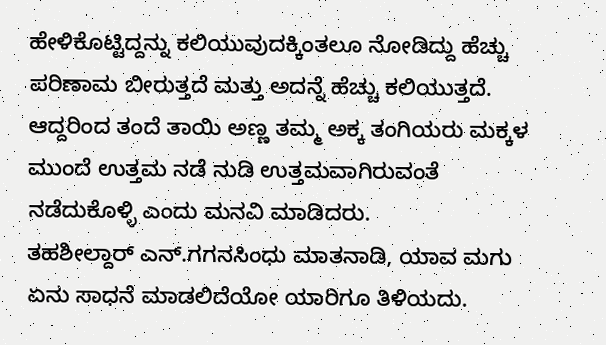ಹೇಳಿಕೊಟ್ಟಿದ್ದನ್ನು ಕಲಿಯುವುದಕ್ಕಿಂತಲೂ ನೋಡಿದ್ದು ಹೆಚ್ಚು ಪರಿಣಾಮ ಬೀರುತ್ತದೆ ಮತ್ತು ಅದನ್ನೆ ಹೆಚ್ಚು ಕಲಿಯುತ್ತದೆ. ಆದ್ದರಿಂದ ತಂದೆ ತಾಯಿ ಅಣ್ಣ ತಮ್ಮ ಅಕ್ಕ ತಂಗಿಯರು ಮಕ್ಕಳ ಮುಂದೆ ಉತ್ತಮ ನಡೆ ನುಡಿ ಉತ್ತಮವಾಗಿರುವಂತೆ ನಡೆದುಕೊಳ್ಳಿ ಎಂದು ಮನವಿ ಮಾಡಿದರು.
ತಹಶೀಲ್ದಾರ್ ಎನ್.ಗಗನಸಿಂಧು ಮಾತನಾಡಿ, ಯಾವ ಮಗು ಏನು ಸಾಧನೆ ಮಾಡಲಿದೆಯೋ ಯಾರಿಗೂ ತಿಳಿಯದು.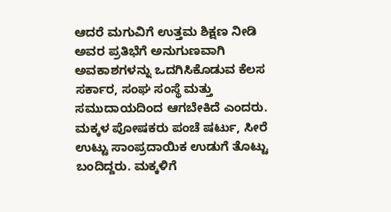ಆದರೆ ಮಗುವಿಗೆ ಉತ್ತಮ ಶಿಕ್ಷಣ ನೀಡಿ ಅವರ ಪ್ರತಿಭೆಗೆ ಅನುಗುಣವಾಗಿ ಅವಕಾಶಗಳನ್ನು ಒದಗಿಸಿಕೊಡುವ ಕೆಲಸ ಸರ್ಕಾರ, ಸಂಘ ಸಂಸ್ಥೆ ಮತ್ತು ಸಮುದಾಯದಿಂದ ಆಗಬೇಕಿದೆ ಎಂದರು.
ಮಕ್ಕಳ ಪೋಷಕರು ಪಂಚೆ ಷರ್ಟು, ಸೀರೆ ಉಟ್ಟು ಸಾಂಪ್ರದಾಯಿಕ ಉಡುಗೆ ತೊಟ್ಟು ಬಂದಿದ್ದರು. ಮಕ್ಕಳಿಗೆ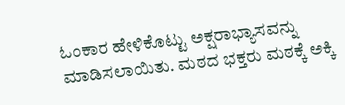ಓಂಕಾರ ಹೇಳಿಕೊಟ್ಟು ಅಕ್ಷರಾಭ್ಯಾಸವನ್ನು ಮಾಡಿಸಲಾಯಿತು. ಮಠದ ಭಕ್ತರು ಮಠಕ್ಕೆ ಅಕ್ಕಿ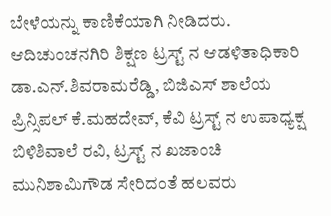ಬೇಳೆಯನ್ನು ಕಾಣಿಕೆಯಾಗಿ ನೀಡಿದರು.
ಆದಿಚುಂಚನಗಿರಿ ಶಿಕ್ಷಣ ಟ್ರಸ್ಟ್ ನ ಆಡಳಿತಾಧಿಕಾರಿ ಡಾ.ಎನ್.ಶಿವರಾಮರೆಡ್ಡಿ, ಬಿಜಿಎಸ್ ಶಾಲೆಯ ಪ್ರಿನ್ಸಿಪಲ್ ಕೆ.ಮಹದೇವ್, ಕೆವಿ ಟ್ರಸ್ಟ್ ನ ಉಪಾಧ್ಯಕ್ಷ ಬಿಳಿಶಿವಾಲೆ ರವಿ, ಟ್ರಸ್ಟ್ ನ ಖಜಾಂಚಿ ಮುನಿಶಾಮಿಗೌಡ ಸೇರಿದಂತೆ ಹಲವರು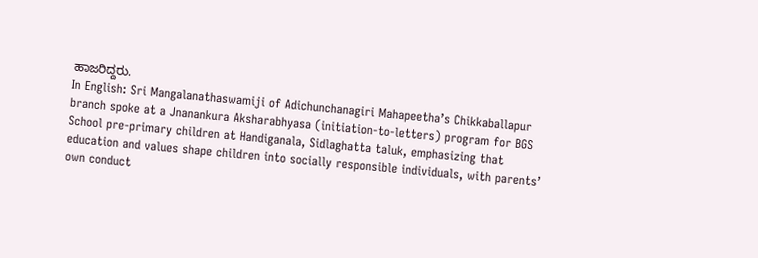ಹಾಜರಿದ್ದರು.
In English: Sri Mangalanathaswamiji of Adichunchanagiri Mahapeetha’s Chikkaballapur branch spoke at a Jnanankura Aksharabhyasa (initiation-to-letters) program for BGS School pre-primary children at Handiganala, Sidlaghatta taluk, emphasizing that education and values shape children into socially responsible individuals, with parents’ own conduct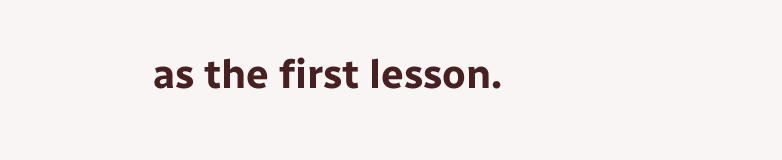as the first lesson.